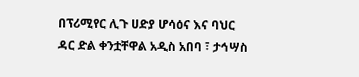በፕሪሚየር ሊጉ ሀድያ ሆሳዕና እና ባህር ዳር ድል ቀንቷቸዋል አዲስ አበባ ፣ ታኅሣስ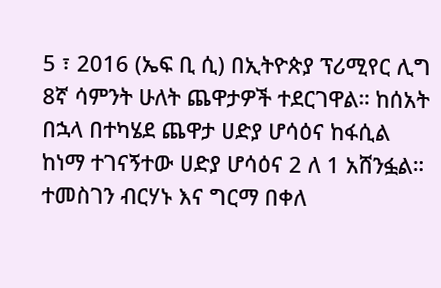5 ፣ 2016 (ኤፍ ቢ ሲ) በኢትዮጵያ ፕሪሚየር ሊግ 8ኛ ሳምንት ሁለት ጨዋታዎች ተደርገዋል። ከሰአት በኋላ በተካሄደ ጨዋታ ሀድያ ሆሳዕና ከፋሲል ከነማ ተገናኝተው ሀድያ ሆሳዕና 2 ለ 1 አሸንፏል። ተመስገን ብርሃኑ እና ግርማ በቀለ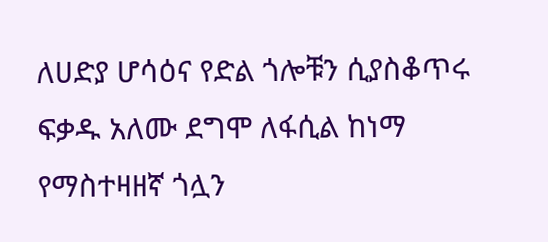ለሀድያ ሆሳዕና የድል ጎሎቹን ሲያስቆጥሩ ፍቃዱ አለሙ ደግሞ ለፋሲል ከነማ የማስተዛዘኛ ጎሏን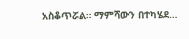አስቆጥሯል። ማምሻውን በተካሄደ…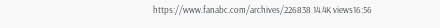https://www.fanabc.com/archives/226838 14.4K views16:56